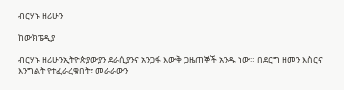ብርሃኑ ዘሪሁን

ከውክፔዲያ

ብርሃኑ ዘሪሁንኢትዮጵያውያን ደራሲያንና አንጋፋ እውቅ ጋዜጠኞች አንዱ ነው። በደርግ ዘመን እስርና እንግልት የተፈራረቁበት፣ መራራውን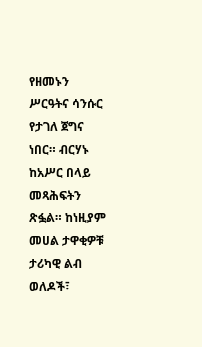የዘመኑን ሥርዓትና ሳንሱር የታገለ ጀግና ነበር። ብርሃኑ ከአሥር በላይ መጻሕፍትን ጽፏል። ከነዚያም መሀል ታዋቂዎቹ ታሪካዊ ልብ ወለዶች፣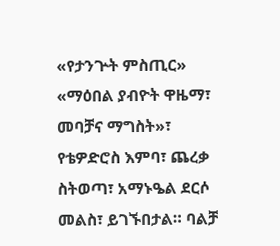«የታንጕት ምስጢር» «ማዕበል ያብዮት ዋዜማ፣ መባቻና ማግስት»፣ የቴዎድሮስ እምባ፣ ጨረቃ ስትወጣ፣ አማኑዔል ደርሶ መልስ፣ ይገኙበታል። ባልቻ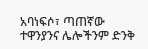አባነፍሶ፣ ጣጠኛው ተዋንያንና ሌሎችንም ድንቅ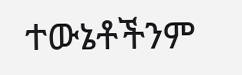ተውኔቶችንም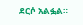ደርሶ አልፏል።